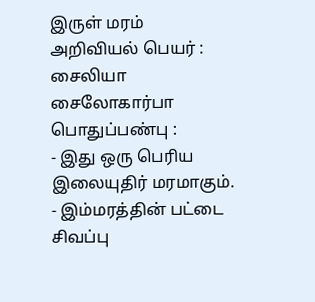இருள் மரம்
அறிவியல் பெயர் :
சைலியா சைலோகார்பா
பொதுப்பண்பு :
- இது ஒரு பெரிய இலையுதிர் மரமாகும்.
- இம்மரத்தின் பட்டை சிவப்பு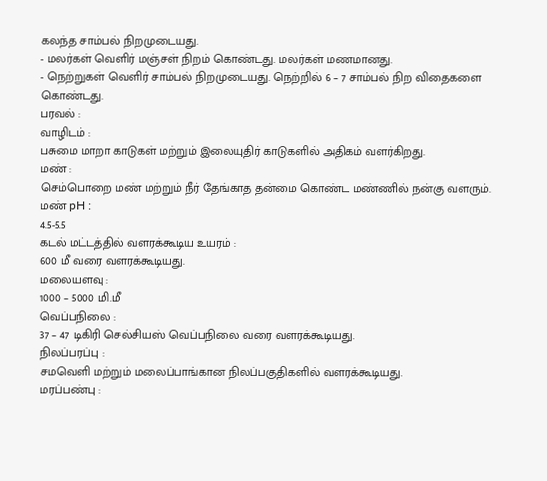கலந்த சாம்பல் நிறமுடையது.
- மலர்கள் வெளிர் மஞ்சள் நிறம் கொண்டது. மலர்கள் மணமானது.
- நெற்றுகள் வெளிர் சாம்பல் நிறமுடையது. நெற்றில் 6 – 7 சாம்பல் நிற விதைகளை கொண்டது.
பரவல் :
வாழிடம் :
பசுமை மாறா காடுகள் மற்றும் இலையுதிர் காடுகளில் அதிகம் வளர்கிறது.
மண் :
செம்பொறை மண் மற்றும் நீர் தேங்காத தன்மை கொண்ட மண்ணில் நன்கு வளரும்.
மண் pH :
4.5-5.5
கடல் மட்டத்தில் வளரக்கூடிய உயரம் :
600 மீ வரை வளரக்கூடியது.
மலையளவு :
1000 – 5000 மி.மீ
வெப்பநிலை :
37 – 47 டிகிரி செல்சியஸ் வெப்பநிலை வரை வளரக்கூடியது.
நிலப்பரப்பு :
சமவெளி மற்றும் மலைப்பாங்கான நிலப்பகுதிகளில் வளரக்கூடியது.
மரப்பண்பு :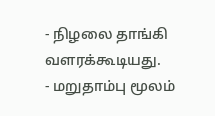- நிழலை தாங்கி வளரக்கூடியது.
- மறுதாம்பு மூலம்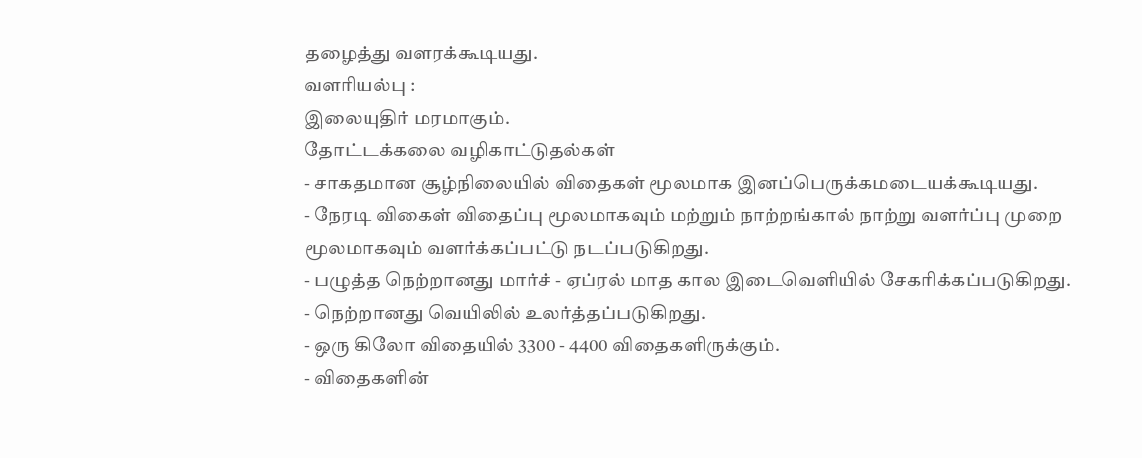தழைத்து வளரக்கூடியது.
வளரியல்பு :
இலையுதிர் மரமாகும்.
தோட்டக்கலை வழிகாட்டுதல்கள்
- சாகதமான சூழ்நிலையில் விதைகள் மூலமாக இனப்பெருக்கமடையக்கூடியது.
- நேரடி விகைள் விதைப்பு மூலமாகவும் மற்றும் நாற்றங்கால் நாற்று வளர்ப்பு முறை மூலமாகவும் வளர்க்கப்பட்டு நடப்படுகிறது.
- பழுத்த நெற்றானது மார்ச் - ஏப்ரல் மாத கால இடைவெளியில் சேகரிக்கப்படுகிறது.
- நெற்றானது வெயிலில் உலர்த்தப்படுகிறது.
- ஒரு கிலோ விதையில் 3300 - 4400 விதைகளிருக்கும்.
- விதைகளின்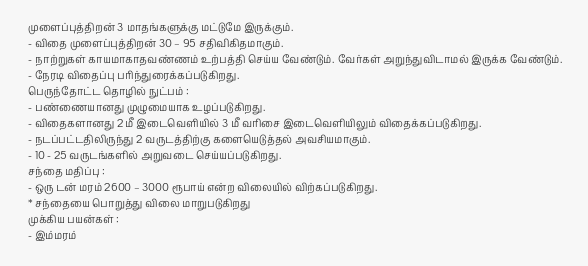முளைப்புத்திறன் 3 மாதங்களுக்கு மட்டுமே இருக்கும்.
- விதை முளைப்புத்திறன் 30 – 95 சதிவிகிதமாகும்.
- நாற்றுகள் காயமாகாதவண்ணம் உற்பத்தி செய்ய வேண்டும். வேர்கள் அறுந்துவிடாமல் இருக்க வேண்டும்.
- நேரடி விதைப்பு பரிந்துரைக்கப்படுகிறது.
பெருந்தோட்ட தொழில் நுட்பம் :
- பண்ணையானது முழுமையாக உழப்படுகிறது.
- விதைகளானது 2 மீ இடைவெளியில் 3 மீ வரிசை இடைவெளியிலும் விதைக்கப்படுகிறது.
- நடப்பட்டதிலிருந்து 2 வருடத்திற்கு களையெடுத்தல் அவசியமாகும்.
- 10 - 25 வருடங்களில் அறுவடை செய்யப்படுகிறது.
சந்தை மதிப்பு :
- ஒரு டன் மரம் 2600 – 3000 ரூபாய் என்ற விலையில் விற்கப்படுகிறது.
* சந்தையை பொறுத்து விலை மாறுபடுகிறது
முக்கிய பயன்கள் :
- இம்மரம்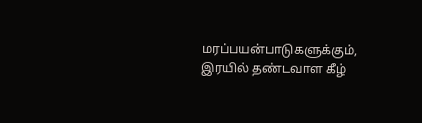மரப்பயன்பாடுகளுக்கும், இரயில் தண்டவாள கீழ்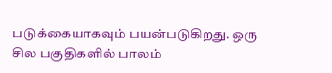படுக்கையாகவும் பயன்படுகிறது. ஒரு சில பகுதிகளில் பாலம்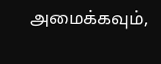அமைக்கவும்,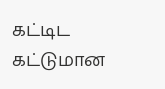கட்டிட கட்டுமான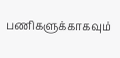பணிகளுக்காகவும்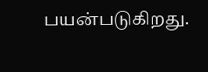பயன்படுகிறது.